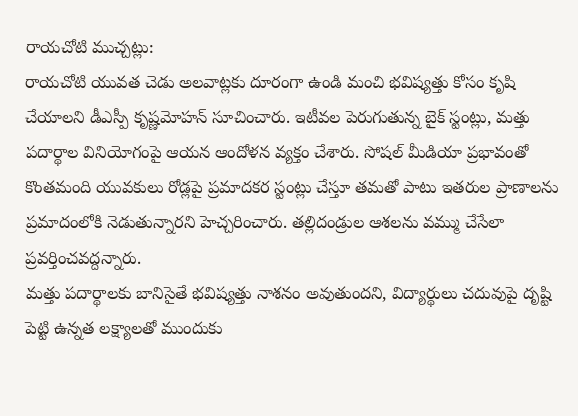రాయచోటి ముచ్చట్లు:
రాయచోటి యువత చెడు అలవాట్లకు దూరంగా ఉండి మంచి భవిష్యత్తు కోసం కృషి చేయాలని డీఎస్పీ కృష్ణమోహన్ సూచించారు. ఇటీవల పెరుగుతున్న బైక్ స్టంట్లు, మత్తు పదార్థాల వినియోగంపై ఆయన ఆందోళన వ్యక్తం చేశారు. సోషల్ మీడియా ప్రభావంతో కొంతమంది యువకులు రోడ్లపై ప్రమాదకర స్టంట్లు చేస్తూ తమతో పాటు ఇతరుల ప్రాణాలను ప్రమాదంలోకి నెడుతున్నారని హెచ్చరించారు. తల్లిదండ్రుల ఆశలను వమ్ము చేసేలా ప్రవర్తించవద్దన్నారు.
మత్తు పదార్థాలకు బానిసైతే భవిష్యత్తు నాశనం అవుతుందని, విద్యార్థులు చదువుపై దృష్టి పెట్టి ఉన్నత లక్ష్యాలతో ముందుకు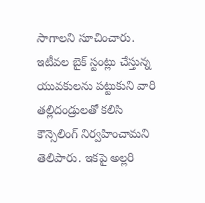సాగాలని సూచించారు. ఇటీవల బైక్ స్టంట్లు చేస్తున్న యువకులను పట్టుకుని వారి తల్లిదండ్రులతో కలిసి కౌన్సెలింగ్ నిర్వహించామని తెలిపారు. ఇకపై అల్లరి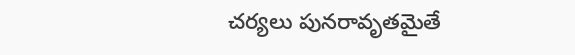చర్యలు పునరావృతమైతే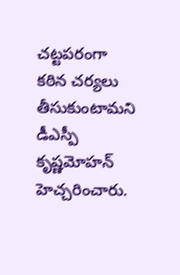చట్టపరంగా కఠిన చర్యలు తీసుకుంటామని డీఎస్పీ కృష్ణమోహన్ హెచ్చరించారు.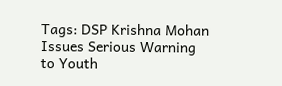Tags: DSP Krishna Mohan Issues Serious Warning to Youth